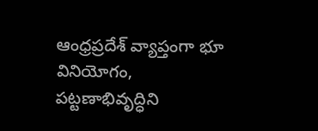ఆంధ్రప్రదేశ్ వ్యాప్తంగా భూ వినియోగం, పట్టణాభివృద్ధిని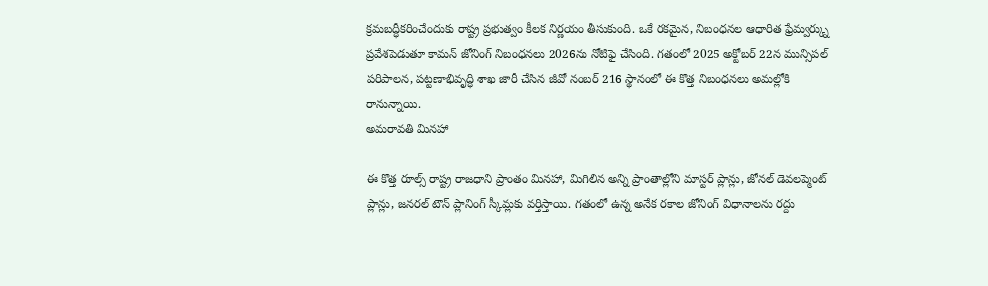క్రమబద్ధీకరించేందుకు రాష్ట్ర ప్రభుత్వం కీలక నిర్ణయం తీసుకుంది. ఒకే రకమైన, నిబంధనల ఆధారిత ఫ్రేమ్వర్క్ను ప్రవేశపెడుతూ కామన్ జోనింగ్ నిబంధనలు 2026ను నోటిఫై చేసింది. గతంలో 2025 అక్టోబర్ 22న మున్సిపల్ పరిపాలన, పట్టణాభివృద్ధి శాఖ జారీ చేసిన జీవో నంబర్ 216 స్థానంలో ఈ కొత్త నిబంధనలు అమల్లోకి రానున్నాయి.
అమరావతి మినహా

ఈ కొత్త రూల్స్ రాష్ట్ర రాజధాని ప్రాంతం మినహా, మిగిలిన అన్ని ప్రాంతాల్లోని మాస్టర్ ప్లాన్లు, జోనల్ డెవలప్మెంట్ ప్లాన్లు, జనరల్ టౌన్ ప్లానింగ్ స్కీమ్లకు వర్తిస్తాయి. గతంలో ఉన్న అనేక రకాల జోనింగ్ విధానాలను రద్దు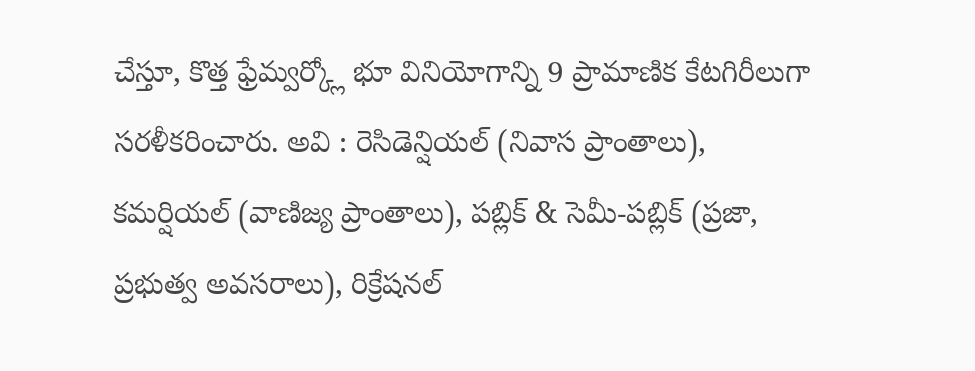చేస్తూ, కొత్త ఫ్రేమ్వర్క్లో భూ వినియోగాన్ని 9 ప్రామాణిక కేటగిరీలుగా సరళీకరించారు. అవి : రెసిడెన్షియల్ (నివాస ప్రాంతాలు), కమర్షియల్ (వాణిజ్య ప్రాంతాలు), పబ్లిక్ & సెమీ-పబ్లిక్ (ప్రజా, ప్రభుత్వ అవసరాలు), రిక్రేషనల్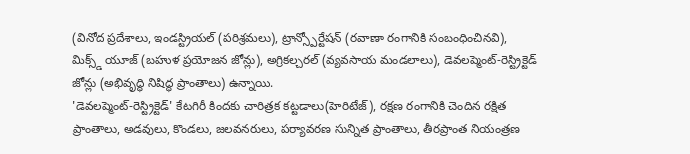(వినోద ప్రదేశాలు, ఇండస్ట్రియల్ (పరిశ్రమలు), ట్రాన్స్పోర్టేషన్ (రవాణా రంగానికి సంబంధించినవి), మిక్స్డ్ యూజ్ (బహుళ ప్రయోజన జోన్లు), అగ్రికల్చరల్ (వ్యవసాయ మండలాలు), డెవలప్మెంట్-రెస్ట్రిక్టెడ్ జోన్లు (అభివృద్ధి నిషిద్ధ ప్రాంతాలు) ఉన్నాయి.
'డెవలప్మెంట్-రెస్ట్రిక్టెడ్' కేటగిరీ కిందకు చారిత్రక కట్టడాలు(హెరిటేజ్), రక్షణ రంగానికి చెందిన రక్షిత ప్రాంతాలు, అడవులు, కొండలు, జలవనరులు, పర్యావరణ సున్నిత ప్రాంతాలు, తీరప్రాంత నియంత్రణ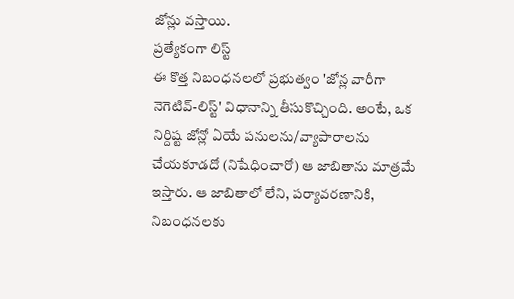జోన్లు వస్తాయి.
ప్రత్యేకంగా లిస్ట్
ఈ కొత్త నిబంధనలలో ప్రభుత్వం 'జోన్ల వారీగా నెగెటివ్-లిస్ట్' విధానాన్ని తీసుకొచ్చింది. అంటే, ఒక నిర్దిష్ట జోన్లో ఏయే పనులను/వ్యాపారాలను చేయకూడదో (నిషేధించారో) ఆ జాబితాను మాత్రమే ఇస్తారు. ఆ జాబితాలో లేని, పర్యావరణానికి, నిబంధనలకు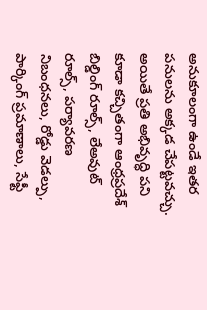అనుకూలంగా ఉండే ఇతర పనులను అక్కడ చేపట్టవచ్చు. అయితే ప్రతి అభివృద్ధి పని కూడా కచ్చితంగా ఆంధ్రప్రదేశ్ బిల్డింగ్ రూల్స్, లేఅవుట్ రూల్స్, పర్యావరణ నిబంధనలు, రోడ్డు వెడల్పు, పార్కింగ్ ప్రమాణాలు, సేఫ్టీ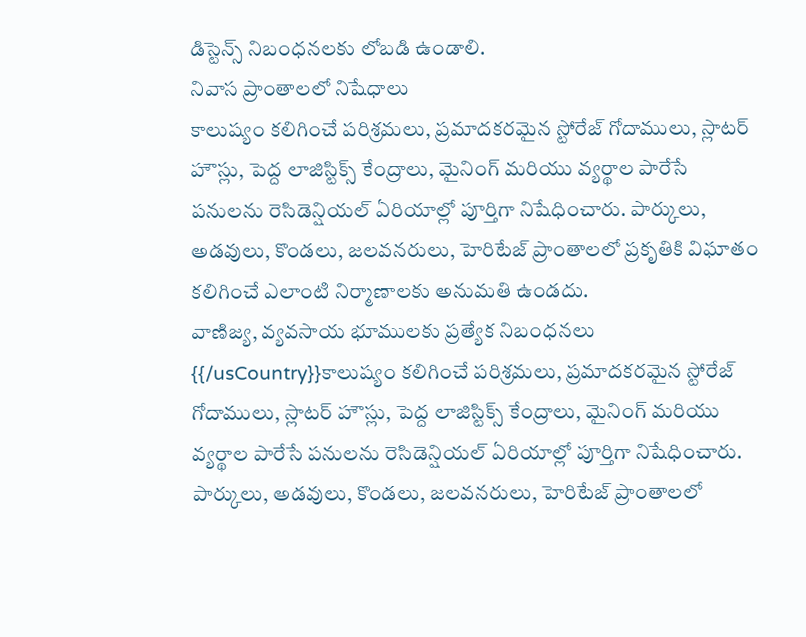డిస్టెన్స్ నిబంధనలకు లోబడి ఉండాలి.
నివాస ప్రాంతాలలో నిషేధాలు
కాలుష్యం కలిగించే పరిశ్రమలు, ప్రమాదకరమైన స్టోరేజ్ గోదాములు, స్లాటర్ హౌస్లు, పెద్ద లాజిస్టిక్స్ కేంద్రాలు, మైనింగ్ మరియు వ్యర్థాల పారేసే పనులను రెసిడెన్షియల్ ఏరియాల్లో పూర్తిగా నిషేధించారు. పార్కులు, అడవులు, కొండలు, జలవనరులు, హెరిటేజ్ ప్రాంతాలలో ప్రకృతికి విఘాతం కలిగించే ఎలాంటి నిర్మాణాలకు అనుమతి ఉండదు.
వాణిజ్య, వ్యవసాయ భూములకు ప్రత్యేక నిబంధనలు
{{/usCountry}}కాలుష్యం కలిగించే పరిశ్రమలు, ప్రమాదకరమైన స్టోరేజ్ గోదాములు, స్లాటర్ హౌస్లు, పెద్ద లాజిస్టిక్స్ కేంద్రాలు, మైనింగ్ మరియు వ్యర్థాల పారేసే పనులను రెసిడెన్షియల్ ఏరియాల్లో పూర్తిగా నిషేధించారు. పార్కులు, అడవులు, కొండలు, జలవనరులు, హెరిటేజ్ ప్రాంతాలలో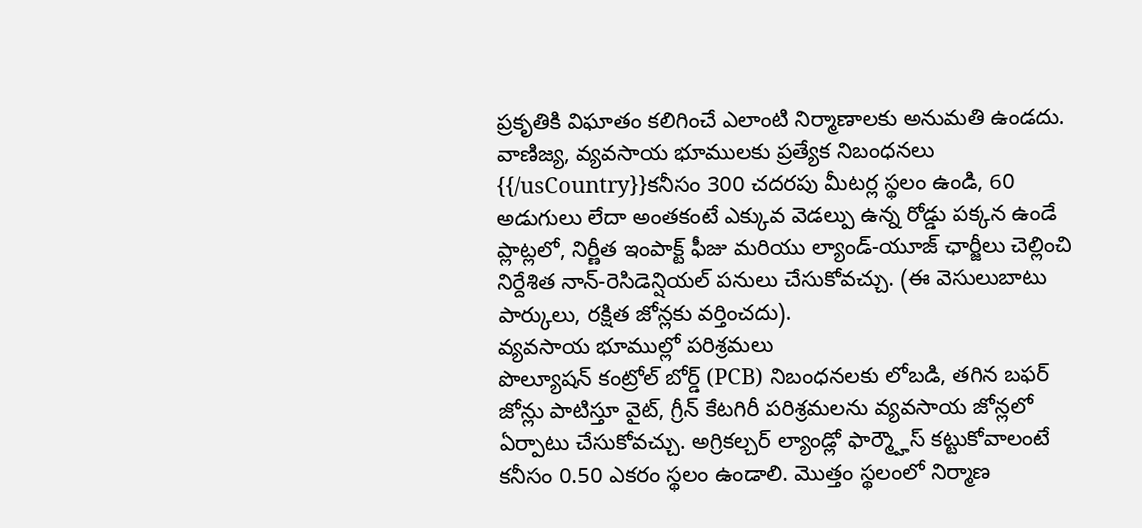ప్రకృతికి విఘాతం కలిగించే ఎలాంటి నిర్మాణాలకు అనుమతి ఉండదు.
వాణిజ్య, వ్యవసాయ భూములకు ప్రత్యేక నిబంధనలు
{{/usCountry}}కనీసం 300 చదరపు మీటర్ల స్థలం ఉండి, 60 అడుగులు లేదా అంతకంటే ఎక్కువ వెడల్పు ఉన్న రోడ్డు పక్కన ఉండే ప్లాట్లలో, నిర్ణీత ఇంపాక్ట్ ఫీజు మరియు ల్యాండ్-యూజ్ ఛార్జీలు చెల్లించి నిర్దేశిత నాన్-రెసిడెన్షియల్ పనులు చేసుకోవచ్చు. (ఈ వెసులుబాటు పార్కులు, రక్షిత జోన్లకు వర్తించదు).
వ్యవసాయ భూముల్లో పరిశ్రమలు
పొల్యూషన్ కంట్రోల్ బోర్డ్ (PCB) నిబంధనలకు లోబడి, తగిన బఫర్ జోన్లు పాటిస్తూ వైట్, గ్రీన్ కేటగిరీ పరిశ్రమలను వ్యవసాయ జోన్లలో ఏర్పాటు చేసుకోవచ్చు. అగ్రికల్చర్ ల్యాండ్లో ఫార్మ్హౌస్ కట్టుకోవాలంటే కనీసం 0.50 ఎకరం స్థలం ఉండాలి. మొత్తం స్థలంలో నిర్మాణ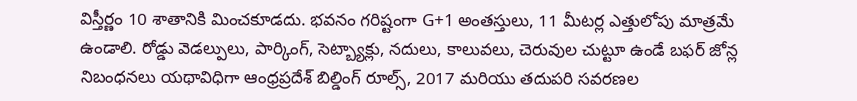విస్తీర్ణం 10 శాతానికి మించకూడదు. భవనం గరిష్టంగా G+1 అంతస్తులు, 11 మీటర్ల ఎత్తులోపు మాత్రమే ఉండాలి. రోడ్డు వెడల్పులు, పార్కింగ్, సెట్బ్యాక్లు, నదులు, కాలువలు, చెరువుల చుట్టూ ఉండే బఫర్ జోన్ల నిబంధనలు యథావిధిగా ఆంధ్రప్రదేశ్ బిల్డింగ్ రూల్స్, 2017 మరియు తదుపరి సవరణల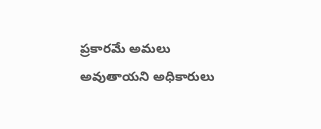ప్రకారమే అమలు అవుతాయని అధికారులు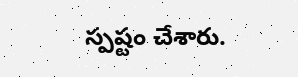స్పష్టం చేశారు.